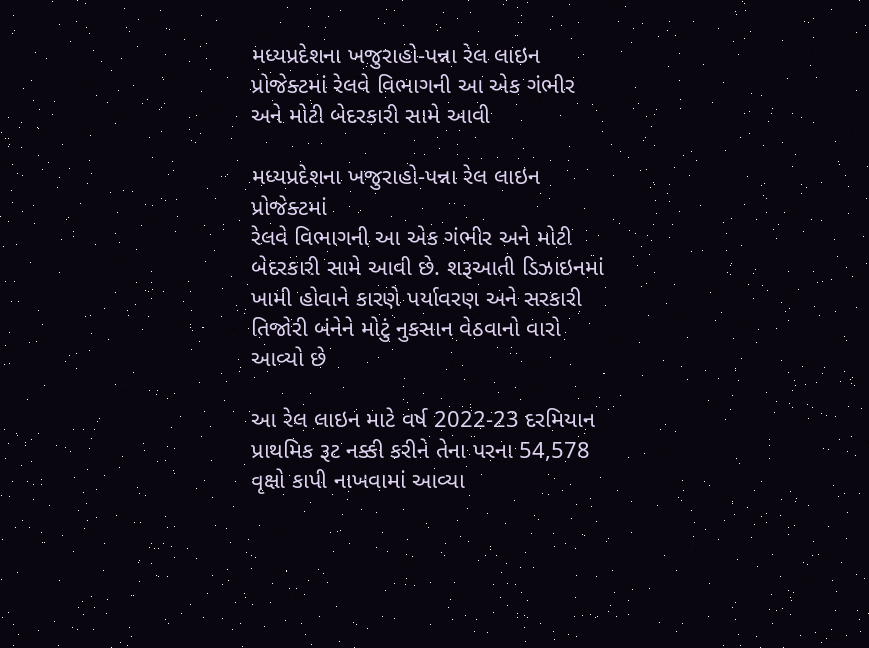મધ્યપ્રદેશના ખજુરાહો-પન્ના રેલ લાઇન પ્રોજેક્ટમાં રેલવે વિભાગની આ એક ગંભીર અને મોટી બેદરકારી સામે આવી

મધ્યપ્રદેશના ખજુરાહો-પન્ના રેલ લાઇન પ્રોજેક્ટમાં
રેલવે વિભાગની આ એક ગંભીર અને મોટી બેદરકારી સામે આવી છે. શરૂઆતી ડિઝાઇનમાં ખામી હોવાને કારણે પર્યાવરણ અને સરકારી તિજોરી બંનેને મોટું નુકસાન વેઠવાનો વારો આવ્યો છે

આ રેલ લાઇન માટે વર્ષ 2022-23 દરમિયાન પ્રાથમિક રૂટ નક્કી કરીને તેના પરના 54,578 વૃક્ષો કાપી નાખવામાં આવ્યા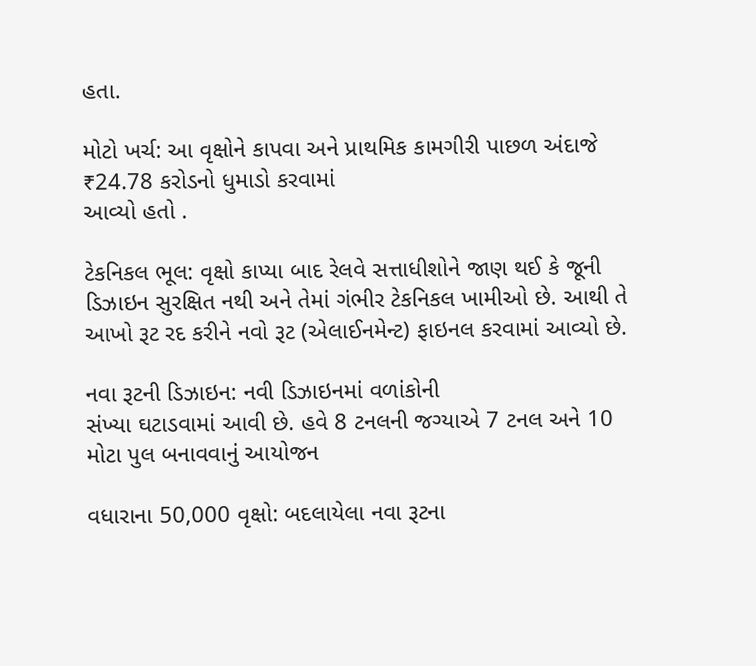હતા.

મોટો ખર્ચ: આ વૃક્ષોને કાપવા અને પ્રાથમિક કામગીરી પાછળ અંદાજે ₹24.78 કરોડનો ધુમાડો કરવામાં
આવ્યો હતો .

ટેકનિકલ ભૂલ: વૃક્ષો કાપ્યા બાદ રેલવે સત્તાધીશોને જાણ થઈ કે જૂની ડિઝાઇન સુરક્ષિત નથી અને તેમાં ગંભીર ટેકનિકલ ખામીઓ છે. આથી તે આખો રૂટ રદ કરીને નવો રૂટ (એલાઈનમેન્ટ) ફાઇનલ કરવામાં આવ્યો છે.

નવા રૂટની ડિઝાઇન: નવી ડિઝાઇનમાં વળાંકોની
સંખ્યા ઘટાડવામાં આવી છે. હવે 8 ટનલની જગ્યાએ 7 ટનલ અને 10 મોટા પુલ બનાવવાનું આયોજન

વધારાના 50,000 વૃક્ષો: બદલાયેલા નવા રૂટના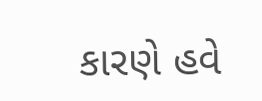કારણે હવે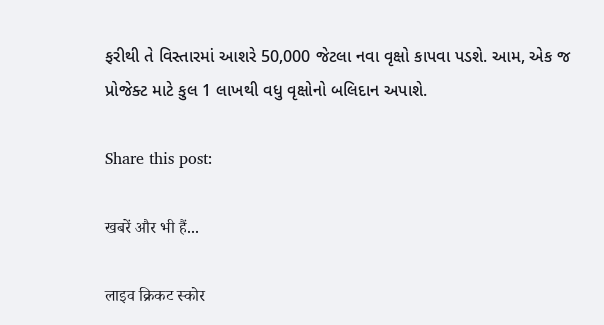ફરીથી તે વિસ્તારમાં આશરે 50,000 જેટલા નવા વૃક્ષો કાપવા પડશે. આમ, એક જ પ્રોજેક્ટ માટે કુલ 1 લાખથી વધુ વૃક્ષોનો બલિદાન અપાશે.

Share this post:

खबरें और भी हैं...

लाइव क्रिकट स्कोर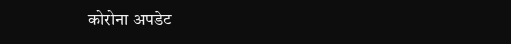कोरोना अपडेट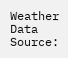Weather Data Source: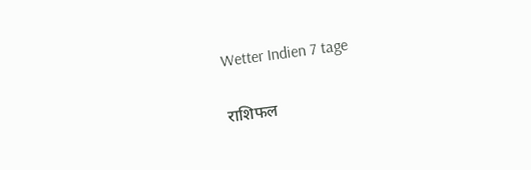Wetter Indien 7 tage

राशिफल